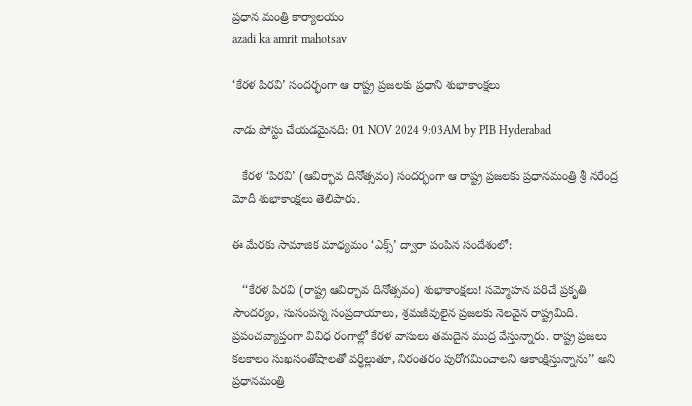ప్రధాన మంత్రి కార్యాలయం
azadi ka amrit mahotsav

‘కేరళ పిరవి’ సందర్భంగా ఆ రాష్ట్ర ప్రజలకు ప్రధాని శుభాకాంక్షలు

నాడు పోస్టు చేయడమైనది: 01 NOV 2024 9:03AM by PIB Hyderabad

   కేరళ ‘పిరవి’ (ఆవిర్భావ దినోత్సవం) సందర్భంగా ఆ రాష్ట్ర ప్రజలకు ప్రధానమంత్రి శ్రీ నరేంద్ర మోదీ శుభాకాంక్షలు తెలిపారు.

ఈ మేరకు సామాజిక మాధ్యమం ‘ఎక్స్’ ద్వారా పంపిన సందేశంలో:

   ‘‘కేరళ పిరవి (రాష్ట్ర ఆవిర్భావ దినోత్సవం) శుభాకాంక్షలు! సమ్మోహన పరిచే ప్రకృతి సౌందర్యం, సుసంపన్న సంప్రదాయాలు, శ్రమజీవులైన ప్రజలకు నెలవైన రాష్ట్రమిది. ప్రపంచవ్యాప్తంగా వివిధ రంగాల్లో కేరళ వాసులు తమదైన ముద్ర వేస్తున్నారు. రాష్ట్ర ప్రజలు కలకాలం సుఖసంతోషాలతో వర్ధిల్లుతూ, నిరంతరం పురోగమించాలని ఆకాంక్షిస్తున్నాను’’ అని ప్రధానమంత్రి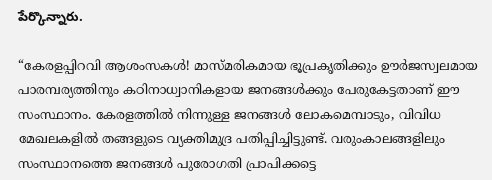పేర్కొన్నారు.

“കേരളപ്പിറവി ആശംസകൾ! മാസ്മരികമായ ഭൂപ്രകൃതിക്കും ഊർജസ്വലമായ പാരമ്പര്യത്തിനും കഠിനാധ്വാനികളായ ജനങ്ങൾക്കും പേരുകേട്ടതാണ് ഈ സംസ്ഥാനം. കേരളത്തിൽ നിന്നുള്ള ജനങ്ങൾ ലോകമെമ്പാടും, വിവിധ മേഖലകളിൽ തങ്ങളുടെ വ്യക്തിമുദ്ര പതിപ്പിച്ചിട്ടുണ്ട്. വരുംകാലങ്ങളിലും സംസ്ഥാനത്തെ ജനങ്ങൾ പുരോഗതി പ്രാപിക്കട്ടെ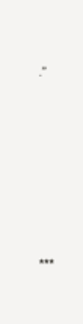.”







***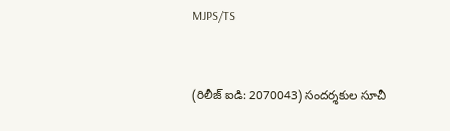MJPS/TS


(రిలీజ్ ఐడి: 2070043) సందర్శకుల సూచీ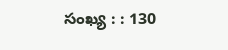సంఖ్య : : 130